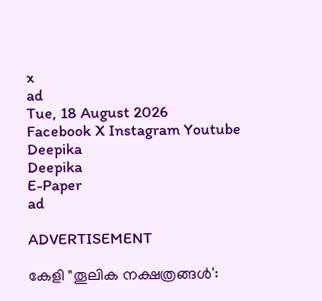x
ad
Tue, 18 August 2026
Facebook X Instagram Youtube
Deepika
Deepika
E-Paper
ad

ADVERTISEMENT

കേളി "തൂലിക നക്ഷത്രങ്ങൾ':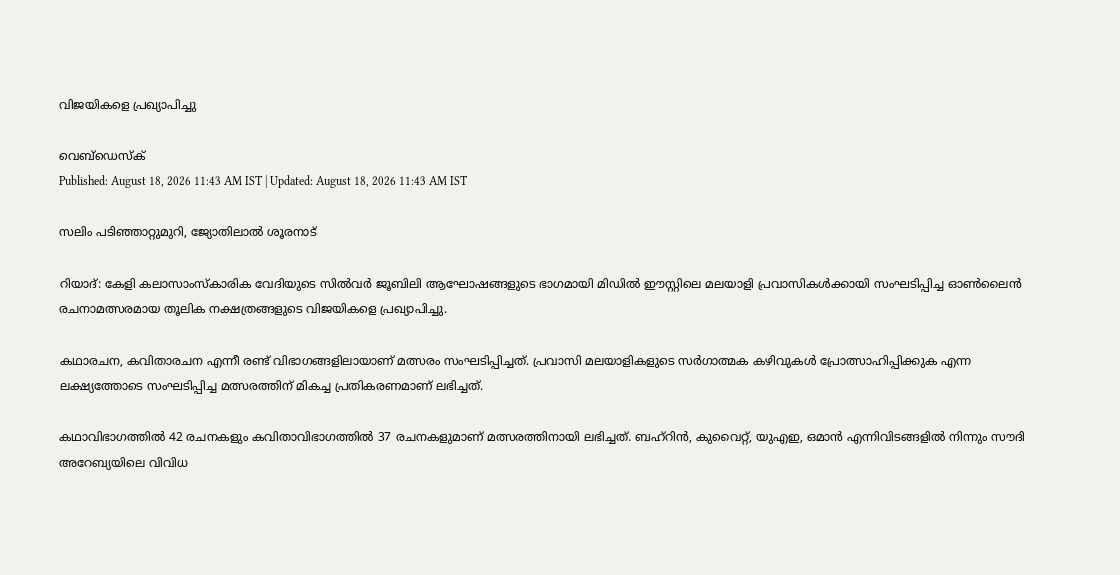വിജയികളെ പ്രഖ്യാപിച്ചു

വെബ്ഡെസ്ക്
Published: August 18, 2026 11:43 AM IST | Updated: August 18, 2026 11:43 AM IST

സലിം പടിഞ്ഞാറ്റുമുറി, ജ്യോതിലാൽ ശൂരനാട്

റിയാദ്: കേളി കലാസാംസ്കാരിക വേദിയുടെ സിൽവർ ജൂബിലി ആഘോഷങ്ങളുടെ ഭാഗമായി മിഡിൽ ഈസ്റ്റിലെ മലയാളി പ്രവാസികൾക്കായി സംഘടിപ്പിച്ച ഓൺലൈൻ രചനാമത്സരമായ തൂലിക നക്ഷത്രങ്ങളുടെ വിജയികളെ പ്രഖ്യാപിച്ചു.

കഥാരചന, കവിതാരചന എന്നീ രണ്ട് വിഭാഗങ്ങളിലായാണ് മത്സരം സംഘടിപ്പിച്ചത്. പ്രവാസി മലയാളികളുടെ സർഗാത്മക കഴിവുകൾ പ്രോത്സാഹിപ്പിക്കുക എന്ന ലക്ഷ്യത്തോടെ സംഘടിപ്പിച്ച മത്സരത്തിന് മികച്ച പ്രതികരണമാണ് ലഭിച്ചത്.

കഥാവിഭാഗത്തിൽ 42 രചനകളും കവിതാവിഭാഗത്തിൽ 37 രചനകളുമാണ് മത്സരത്തിനായി ലഭിച്ചത്. ബഹ്‌റിൻ, കുവൈറ്റ്, യുഎഇ, ഒമാൻ എന്നിവിടങ്ങളിൽ നിന്നും സൗദി അറേബ്യയിലെ വിവിധ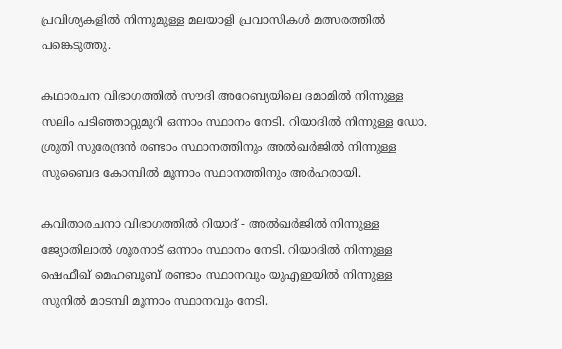പ്രവിശ്യകളിൽ നിന്നുമുള്ള മലയാളി പ്രവാസികൾ മത്സരത്തിൽ പങ്കെടുത്തു.

കഥാരചന വിഭാഗത്തിൽ സൗദി അറേബ്യയിലെ ദമാമിൽ നിന്നുള്ള സലിം പടിഞ്ഞാറ്റുമുറി ഒന്നാം സ്ഥാനം നേടി. റിയാദിൽ നിന്നുള്ള ഡോ. ശ്രുതി സുരേന്ദ്രൻ രണ്ടാം സ്ഥാനത്തിനും അൽഖർജിൽ നിന്നുള്ള സുബൈദ കോമ്പിൽ മൂന്നാം സ്ഥാനത്തിനും അർഹരായി.

കവിതാരചനാ വിഭാഗത്തിൽ റിയാദ് - അൽഖർജിൽ നിന്നുള്ള ജ്യോതിലാൽ ശൂരനാട് ഒന്നാം സ്ഥാനം നേടി. റിയാദിൽ നിന്നുള്ള ഷെഫീഖ് മെഹബൂബ് രണ്ടാം സ്ഥാനവും യുഎഇയിൽ നിന്നുള്ള സുനിൽ മാടമ്പി മൂന്നാം സ്ഥാനവും നേടി.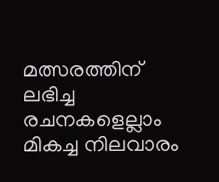മത്സരത്തിന് ലഭിച്ച രചനകളെല്ലാം മികച്ച നിലവാരം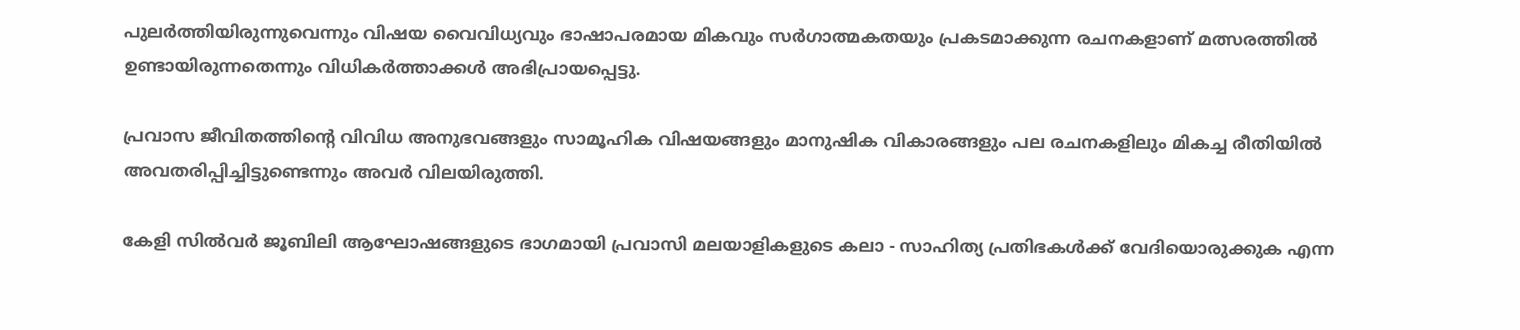പുലർത്തിയിരുന്നുവെന്നും വിഷയ വൈവിധ്യവും ഭാഷാപരമായ മികവും സർഗാത്മകതയും പ്രകടമാക്കുന്ന രചനകളാണ് മത്സരത്തിൽ ഉണ്ടായിരുന്നതെന്നും വിധികർത്താക്കൾ അഭിപ്രായപ്പെട്ടു.

പ്രവാസ ജീവിതത്തിന്‍റെ വിവിധ അനുഭവങ്ങളും സാമൂഹിക വിഷയങ്ങളും മാനുഷിക വികാരങ്ങളും പല രചനകളിലും മികച്ച രീതിയിൽ അവതരിപ്പിച്ചിട്ടുണ്ടെന്നും അവർ വിലയിരുത്തി.

കേളി സിൽവർ ജൂബിലി ആഘോഷങ്ങളുടെ ഭാഗമായി പ്രവാസി മലയാളികളുടെ കലാ - സാഹിത്യ പ്രതിഭകൾക്ക് വേദിയൊരുക്കുക എന്ന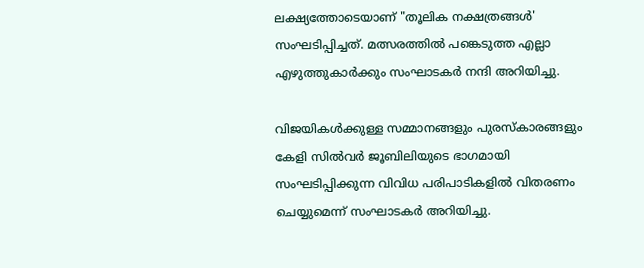ലക്ഷ്യത്തോടെയാണ് "തൂലിക നക്ഷത്രങ്ങൾ' സംഘടിപ്പിച്ചത്. മത്സരത്തിൽ പങ്കെടുത്ത എല്ലാ എഴുത്തുകാർക്കും സംഘാടകർ നന്ദി അറിയിച്ചു.

വിജയികൾക്കുള്ള സമ്മാനങ്ങളും പുരസ്കാരങ്ങളും കേളി സിൽവർ ജൂബിലിയുടെ ഭാഗമായി സംഘടിപ്പിക്കുന്ന വിവിധ പരിപാടികളിൽ വിതരണം ചെയ്യുമെന്ന് സംഘാടകർ അറിയിച്ചു.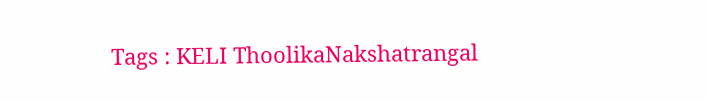Tags : KELI ThoolikaNakshatrangal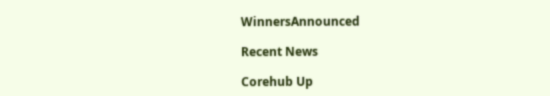WinnersAnnounced

Recent News

Corehub Up